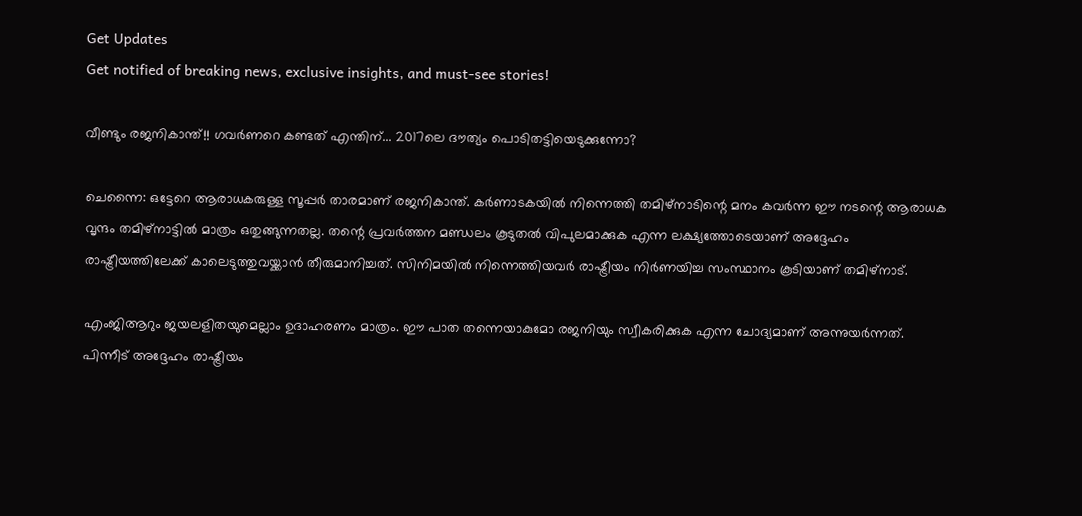Get Updates
Get notified of breaking news, exclusive insights, and must-see stories!

വീണ്ടും രജനികാന്ത്!! ഗവര്‍ണറെ കണ്ടത് എന്തിന്... 2017ലെ ദൗത്യം പൊടിതട്ടിയെടുക്കുന്നോ?

ചെന്നൈ: ഒട്ടേറെ ആരാധകരുള്ള സൂപ്പര്‍ താരമാണ് രജനികാന്ത്. കര്‍ണാടകയില്‍ നിന്നെത്തി തമിഴ്‌നാടിന്റെ മനം കവര്‍ന്ന ഈ നടന്റെ ആരാധക വൃന്ദം തമിഴ്‌നാട്ടില്‍ മാത്രം ഒതുങ്ങുന്നതല്ല. തന്റെ പ്രവര്‍ത്തന മണ്ഡലം കൂടുതല്‍ വിപുലമാക്കുക എന്ന ലക്ഷ്യത്തോടെയാണ് അദ്ദേഹം രാഷ്ട്രീയത്തിലേക്ക് കാലെടുത്തുവയ്ക്കാന്‍ തീരുമാനിച്ചത്. സിനിമയില്‍ നിന്നെത്തിയവര്‍ രാഷ്ട്രീയം നിര്‍ണയിച്ച സംസ്ഥാനം കൂടിയാണ് തമിഴ്‌നാട്.

എംജിആറും ജയലളിതയുമെല്ലാം ഉദാഹരണം മാത്രം. ഈ പാത തന്നെയാകുമോ രജനിയും സ്വീകരിക്കുക എന്ന ചോദ്യമാണ് അന്നുയര്‍ന്നത്. പിന്നീട് അദ്ദേഹം രാഷ്ട്രീയം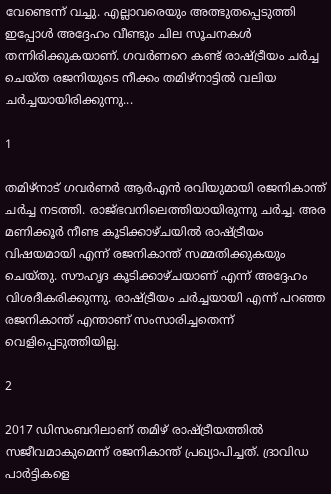വേണ്ടെന്ന് വച്ചു. എല്ലാവരെയും അത്ഭുതപ്പെടുത്തി ഇപ്പോള്‍ അദ്ദേഹം വീണ്ടും ചില സൂചനകള്‍ തന്നിരിക്കുകയാണ്. ഗവര്‍ണറെ കണ്ട് രാഷ്ട്രീയം ചര്‍ച്ച ചെയ്ത രജനിയുടെ നീക്കം തമിഴ്‌നാട്ടില്‍ വലിയ ചര്‍ച്ചയായിരിക്കുന്നു...

1

തമിഴ്‌നാട് ഗവര്‍ണര്‍ ആര്‍എന്‍ രവിയുമായി രജനികാന്ത് ചര്‍ച്ച നടത്തി. രാജ്ഭവനിലെത്തിയായിരുന്നു ചര്‍ച്ച. അര മണിക്കൂര്‍ നീണ്ട കൂടിക്കാഴ്ചയില്‍ രാഷ്ട്രീയം വിഷയമായി എന്ന് രജനികാന്ത് സമ്മതിക്കുകയും ചെയ്തു. സൗഹൃദ കൂടിക്കാഴ്ചയാണ് എന്ന് അദ്ദേഹം വിശദീകരിക്കുന്നു. രാഷ്ട്രീയം ചര്‍ച്ചയായി എന്ന് പറഞ്ഞ രജനികാന്ത് എന്താണ് സംസാരിച്ചതെന്ന് വെളിപ്പെടുത്തിയില്ല.

2

2017 ഡിസംബറിലാണ് തമിഴ് രാഷ്ട്രീയത്തില്‍ സജീവമാകുമെന്ന് രജനികാന്ത് പ്രഖ്യാപിച്ചത്. ദ്രാവിഡ പാര്‍ട്ടികളെ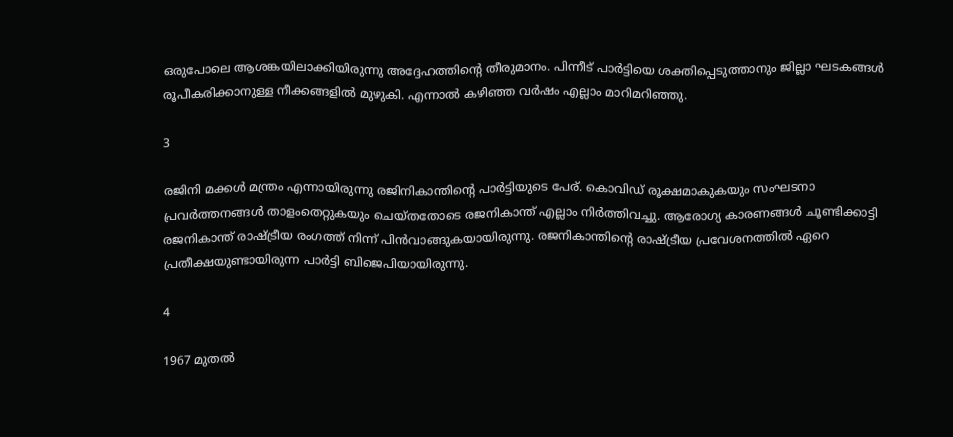ഒരുപോലെ ആശങ്കയിലാക്കിയിരുന്നു അദ്ദേഹത്തിന്റെ തീരുമാനം. പിന്നീട് പാര്‍ട്ടിയെ ശക്തിപ്പെടുത്താനും ജില്ലാ ഘടകങ്ങള്‍ രൂപീകരിക്കാനുള്ള നീക്കങ്ങളില്‍ മുഴുകി. എന്നാല്‍ കഴിഞ്ഞ വര്‍ഷം എല്ലാം മാറിമറിഞ്ഞു.

3

രജിനി മക്കള്‍ മന്ത്രം എന്നായിരുന്നു രജിനികാന്തിന്റെ പാര്‍ട്ടിയുടെ പേര്. കൊവിഡ് രൂക്ഷമാകുകയും സംഘടനാ പ്രവര്‍ത്തനങ്ങള്‍ താളംതെറ്റുകയും ചെയ്തതോടെ രജനികാന്ത് എല്ലാം നിര്‍ത്തിവച്ചു. ആരോഗ്യ കാരണങ്ങള്‍ ചൂണ്ടിക്കാട്ടി രജനികാന്ത് രാഷ്ട്രീയ രംഗത്ത് നിന്ന് പിന്‍വാങ്ങുകയായിരുന്നു. രജനികാന്തിന്റെ രാഷ്ട്രീയ പ്രവേശനത്തില്‍ ഏറെ പ്രതീക്ഷയുണ്ടായിരുന്ന പാര്‍ട്ടി ബിജെപിയായിരുന്നു.

4

1967 മുതല്‍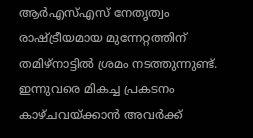ആര്‍എസ്എസ് നേതൃത്വം രാഷ്ട്രീയമായ മുന്നേറ്റത്തിന് തമിഴ്‌നാട്ടില്‍ ശ്രമം നടത്തുന്നുണ്ട്. ഇന്നുവരെ മികച്ച പ്രകടനം കാഴ്ചവയ്ക്കാന്‍ അവര്‍ക്ക്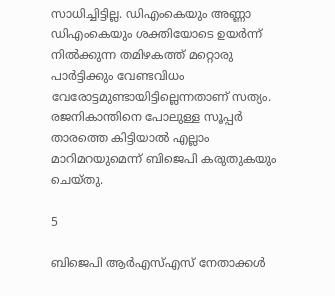സാധിച്ചിട്ടില്ല. ഡിഎംകെയും അണ്ണാ ഡിഎംകെയും ശക്തിയോടെ ഉയര്‍ന്ന് നില്‍ക്കുന്ന തമിഴകത്ത് മറ്റൊരു പാര്‍ട്ടിക്കും വേണ്ടവിധം വേരോട്ടമുണ്ടായിട്ടില്ലെന്നതാണ് സത്യം. രജനികാന്തിനെ പോലുള്ള സൂപ്പര്‍ താരത്തെ കിട്ടിയാല്‍ എല്ലാം മാറിമറയുമെന്ന് ബിജെപി കരുതുകയും ചെയ്തു.

5

ബിജെപി ആര്‍എസ്എസ് നേതാക്കള്‍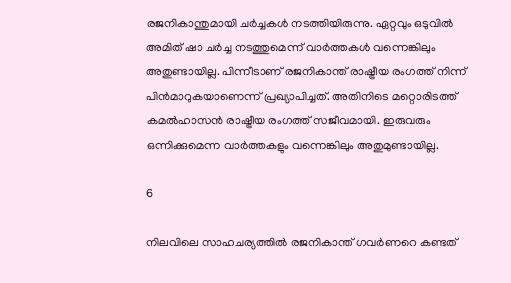രജനികാന്തുമായി ചര്‍ച്ചകള്‍ നടത്തിയിരുന്നു. ഏറ്റവും ഒടുവില്‍ അമിത് ഷാ ചര്‍ച്ച നടത്തുമെന്ന് വാര്‍ത്തകള്‍ വന്നെങ്കിലും അതുണ്ടായില്ല. പിന്നീടാണ് രജനികാന്ത് രാഷ്ട്രീയ രംഗത്ത് നിന്ന് പിന്‍മാറുകയാണെന്ന് പ്രഖ്യാപിച്ചത്. അതിനിടെ മറ്റൊരിടത്ത് കമല്‍ഹാസന്‍ രാഷ്ട്രീയ രംഗത്ത് സജീവമായി. ഇരുവരും ഒന്നിക്കുമെന്ന വാര്‍ത്തകളും വന്നെങ്കിലും അതുമുണ്ടായില്ല.

6

നിലവിലെ സാഹചര്യത്തില്‍ രജനികാന്ത് ഗവര്‍ണറെ കണ്ടത്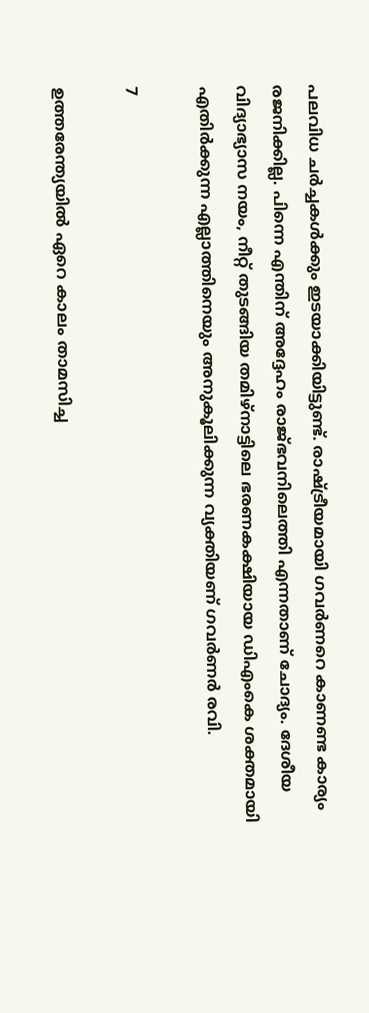പലവിധ ചര്‍ച്ചകള്‍ക്കും ഇടയാക്കിയിട്ടുണ്ട്. രാഷ്ട്രീയമായി ഗവര്‍ണറെ കാണണ്ട കാര്യം രജനിക്കില്ല. പിന്നെ എന്തിന് അദ്ദേഹം രാജ്ഭവനിലെത്തി എന്നതാണ് ചോദ്യം. ദേശീയ വിദ്യാഭ്യാസ നയം, നീറ്റ് തുടങ്ങിയ തമിഴ്‌നാട്ടിലെ ഭരണകക്ഷിയായ ഡിഎംകെ ശക്തമായി എതിര്‍ക്കുന്ന എല്ലാത്തിനെയും അനുകൂലിക്കുന്ന വ്യക്തിയണ് ഗവര്‍ണര്‍ രവി.

7

ഉത്തരേന്ത്യയില്‍ ഏറെ കാലം താമസിച്ച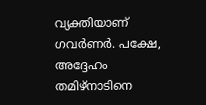വ്യക്തിയാണ് ഗവര്‍ണര്‍. പക്ഷേ, അദ്ദേഹം തമിഴ്‌നാടിനെ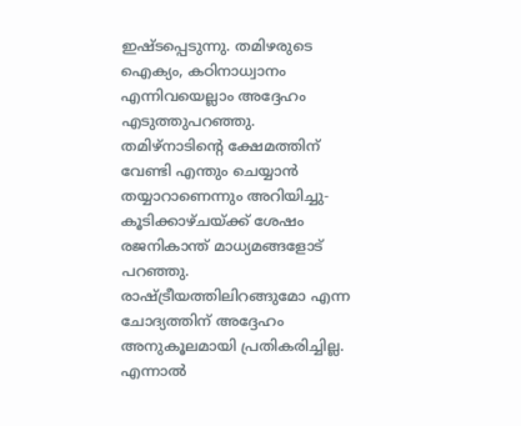ഇഷ്ടപ്പെടുന്നു. തമിഴരുടെ ഐക്യം, കഠിനാധ്വാനം എന്നിവയെല്ലാം അദ്ദേഹം എടുത്തുപറഞ്ഞു. തമിഴ്‌നാടിന്റെ ക്ഷേമത്തിന് വേണ്ടി എന്തും ചെയ്യാന്‍ തയ്യാറാണെന്നും അറിയിച്ചു- കൂടിക്കാഴ്ചയ്ക്ക് ശേഷം രജനികാന്ത് മാധ്യമങ്ങളോട് പറഞ്ഞു. രാഷ്ട്രീയത്തിലിറങ്ങുമോ എന്ന ചോദ്യത്തിന് അദ്ദേഹം അനുകൂലമായി പ്രതികരിച്ചില്ല. എന്നാല്‍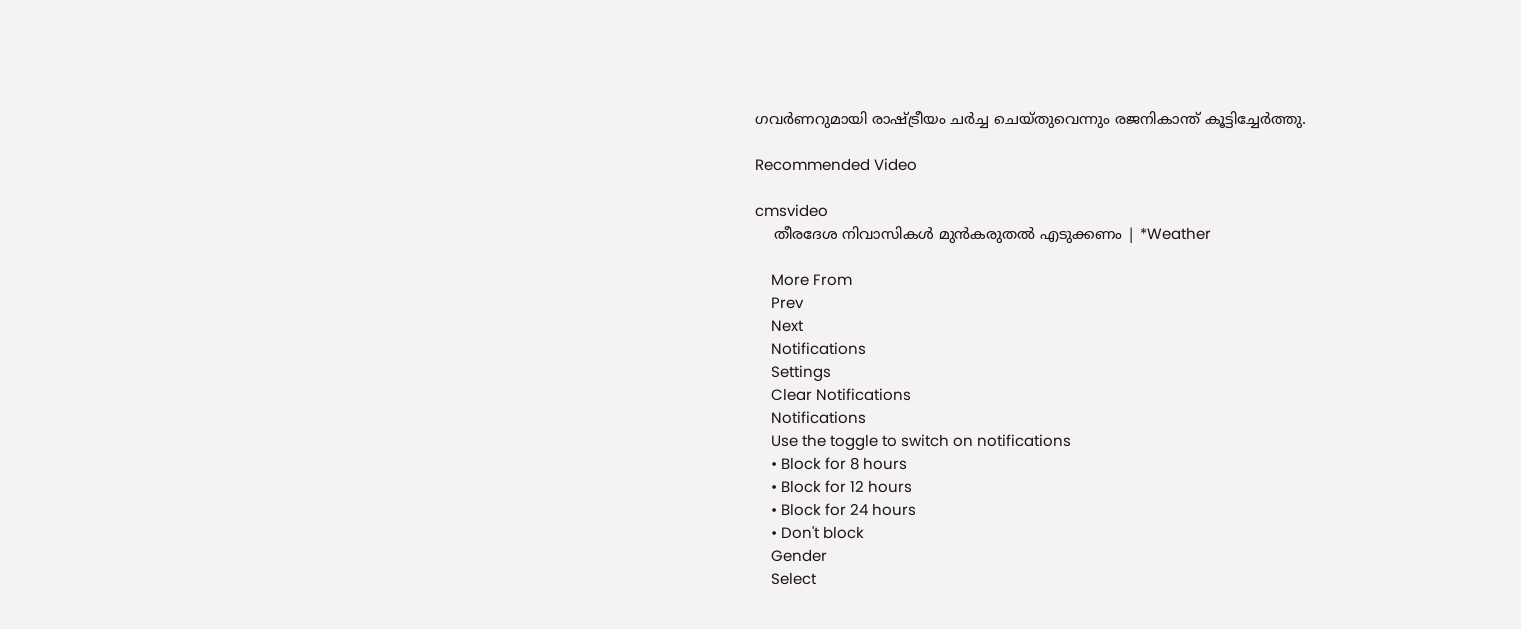ഗവര്‍ണറുമായി രാഷ്ട്രീയം ചര്‍ച്ച ചെയ്തുവെന്നും രജനികാന്ത് കൂട്ടിച്ചേര്‍ത്തു.

Recommended Video

cmsvideo
    തീരദേശ നിവാസികൾ മുൻകരുതൽ എടുക്കണം | *Weather

    More From
    Prev
    Next
    Notifications
    Settings
    Clear Notifications
    Notifications
    Use the toggle to switch on notifications
    • Block for 8 hours
    • Block for 12 hours
    • Block for 24 hours
    • Don't block
    Gender
    Select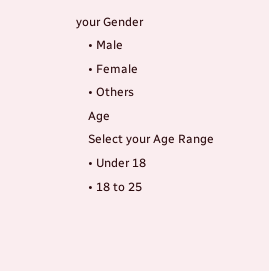your Gender
    • Male
    • Female
    • Others
    Age
    Select your Age Range
    • Under 18
    • 18 to 25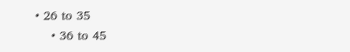• 26 to 35
    • 36 to 45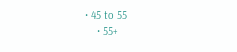• 45 to 55
    • 55+